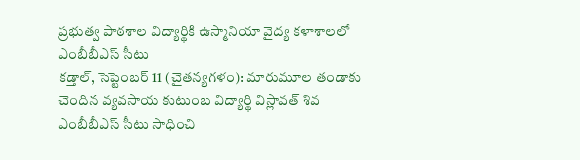ప్రభుత్వ పాఠశాల విద్యార్థికి ఉస్మానియా వైద్య కళాశాలలో ఎంబీబీఎస్ సీటు
కడ్తాల్, సెప్టెంబర్ 11 (చైతన్యగళం): మారుమూల తండాకు చెందిన వ్యవసాయ కుటుంబ విద్యార్థి విస్లావత్ శివ ఎంబీబీఎస్ సీటు సాధించి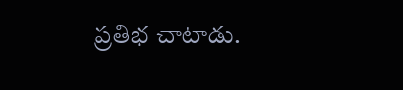ప్రతిభ చాటాడు.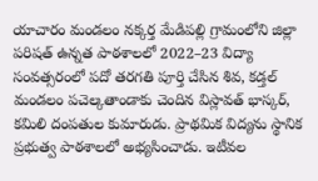యాచారం మండలం నక్కర్త మేడిపల్లి గ్రామంలోని జిల్లా పరిషత్ ఉన్నత పాఠశాలలో 2022–23 విద్యా సంవత్సరంలో పదో తరగతి పూర్తి చేసిన శివ, కడ్తల్ మండలం పచెల్కతాండాకు చెందిన విస్లావత్ భాస్కర్, కమిలి దంపతుల కుమారుడు. ప్రాథమిక విద్యను స్థానిక ప్రభుత్వ పాఠశాలలో అభ్యసించాడు. ఇటీవల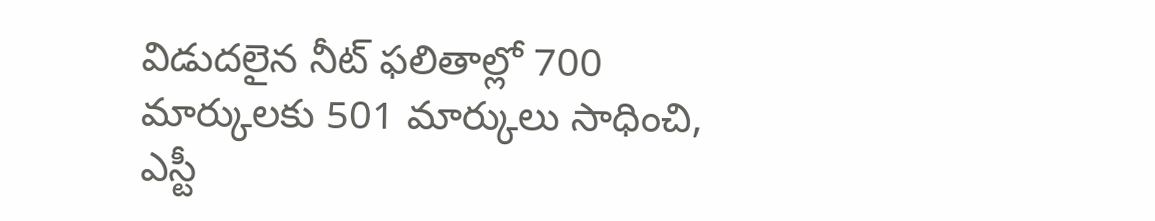విడుదలైన నీట్ ఫలితాల్లో 700 మార్కులకు 501 మార్కులు సాధించి, ఎస్టీ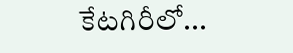కేటగిరీలో...